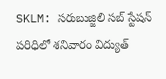SKLM: సరుబుజ్జిలి సబ్ స్టేషన్ పరిధిలో శనివారం విద్యుత్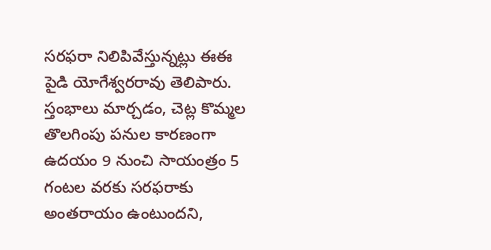సరఫరా నిలిపివేస్తున్నట్లు ఈఈ పైడి యోగేశ్వరరావు తెలిపారు. స్తంభాలు మార్చడం, చెట్ల కొమ్మల తొలగింపు పనుల కారణంగా ఉదయం 9 నుంచి సాయంత్రం 5 గంటల వరకు సరఫరాకు అంతరాయం ఉంటుందని,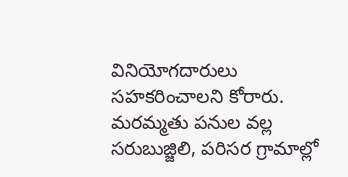వినియోగదారులు సహకరించాలని కోరారు. మరమ్మతు పనుల వల్ల సరుబుజ్జిలి, పరిసర గ్రామాల్లో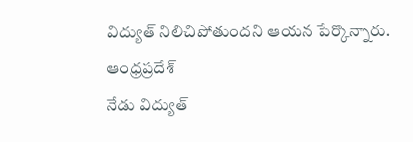విద్యుత్ నిలిచిపోతుందని ఆయన పేర్కొన్నారు.
ఆంధ్రప్రదేశ్
నేడు విద్యుత్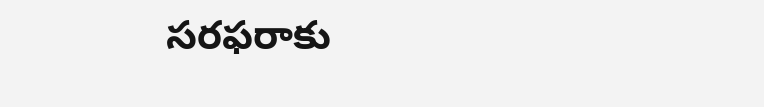సరఫరాకు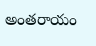అంతరాయం